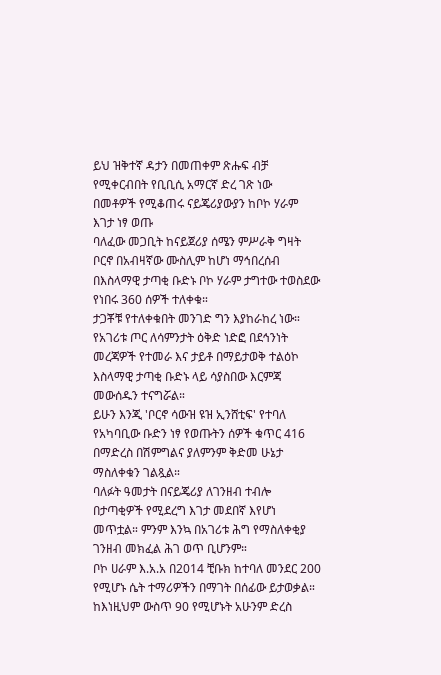ይህ ዝቅተኛ ዳታን በመጠቀም ጽሑፍ ብቻ የሚቀርብበት የቢቢሲ አማርኛ ድረ ገጽ ነው
በመቶዎች የሚቆጠሩ ናይጄሪያውያን ከቦኮ ሃራም እገታ ነፃ ወጡ
ባለፈው መጋቢት ከናይጀሪያ ሰሜን ምሥራቅ ግዛት ቦርኖ በአብዛኛው ሙስሊም ከሆነ ማኅበረሰብ በእስላማዊ ታጣቂ ቡድኑ ቦኮ ሃራም ታግተው ተወስደው የነበሩ 360 ሰዎች ተለቀቁ።
ታጋቾቹ የተለቀቁበት መንገድ ግን እያከራከረ ነው።
የአገሪቱ ጦር ለሳምንታት ዕቅድ ነድፎ በደኅንነት መረጃዎች የተመራ እና ታይቶ በማይታወቅ ተልዕኮ እስላማዊ ታጣቂ ቡድኑ ላይ ሳያስበው እርምጃ መውሰዱን ተናግሯል።
ይሁን እንጂ 'ቦርኖ ሳውዝ ዩዝ ኢንሸቲፍ' የተባለ የአካባቢው ቡድን ነፃ የወጡትን ሰዎች ቁጥር 416 በማድረስ በሽምግልና ያለምንም ቅድመ ሁኔታ ማስለቀቁን ገልጿል።
ባለፉት ዓመታት በናይጄሪያ ለገንዘብ ተብሎ በታጣቂዎች የሚደረግ እገታ መደበኛ እየሆነ መጥቷል። ምንም እንኳ በአገሪቱ ሕግ የማስለቀቂያ ገንዘብ መክፈል ሕገ ወጥ ቢሆንም።
ቦኮ ሀራም እ.አ.አ በ2014 ቺቡክ ከተባለ መንደር 200 የሚሆኑ ሴት ተማሪዎችን በማገት በሰፊው ይታወቃል። ከእነዚህም ውስጥ 90 የሚሆኑት አሁንም ድረስ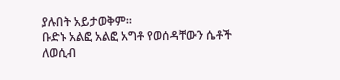ያሉበት አይታወቅም።
ቡድኑ አልፎ አልፎ አግቶ የወሰዳቸውን ሴቶች ለወሲብ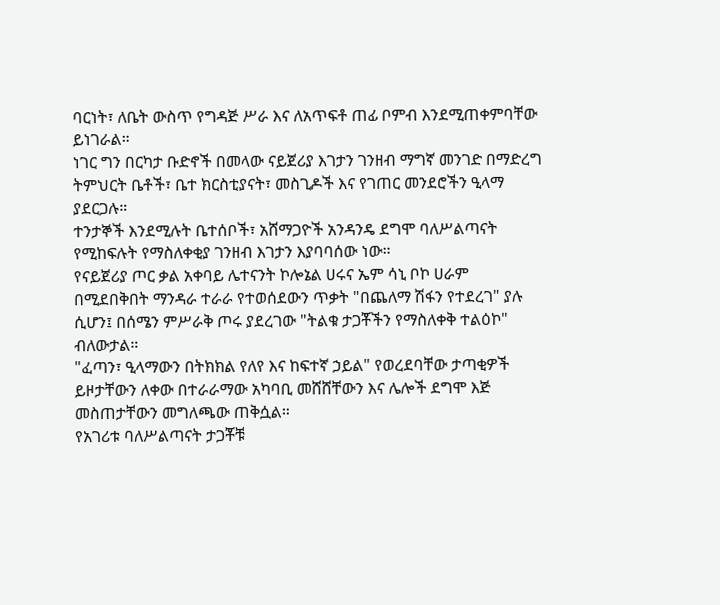ባርነት፣ ለቤት ውስጥ የግዳጅ ሥራ እና ለአጥፍቶ ጠፊ ቦምብ እንደሚጠቀምባቸው ይነገራል።
ነገር ግን በርካታ ቡድኖች በመላው ናይጀሪያ እገታን ገንዘብ ማግኛ መንገድ በማድረግ ትምህርት ቤቶች፣ ቤተ ክርስቲያናት፣ መስጊዶች እና የገጠር መንደሮችን ዒላማ ያደርጋሉ።
ተንታኞች እንደሚሉት ቤተሰቦች፣ አሸማጋዮች አንዳንዴ ደግሞ ባለሥልጣናት የሚከፍሉት የማስለቀቂያ ገንዘብ እገታን እያባባሰው ነው።
የናይጀሪያ ጦር ቃል አቀባይ ሌተናንት ኮሎኔል ሀሩና ኤም ሳኒ ቦኮ ሀራም በሚደበቅበት ማንዳራ ተራራ የተወሰደውን ጥቃት "በጨለማ ሽፋን የተደረገ" ያሉ ሲሆን፤ በሰሜን ምሥራቅ ጦሩ ያደረገው "ትልቁ ታጋቾችን የማስለቀቅ ተልዕኮ" ብለውታል።
"ፈጣን፣ ዒላማውን በትክክል የለየ እና ከፍተኛ ኃይል" የወረደባቸው ታጣቂዎች ይዞታቸውን ለቀው በተራራማው አካባቢ መሸሸቸውን እና ሌሎች ደግሞ እጅ መስጠታቸውን መግለጫው ጠቅሷል።
የአገሪቱ ባለሥልጣናት ታጋቾቹ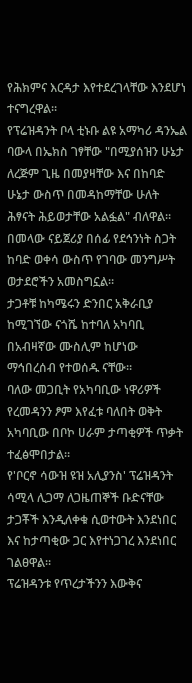የሕክምና እርዳታ እየተደረገላቸው እንደሆነ ተናግረዋል።
የፕሬዝዳንት ቦላ ቲኑቡ ልዩ አማካሪ ዳንኤል ባውላ በኤክስ ገፃቸው "በሚያሰዝን ሁኔታ ለረጅም ጊዜ በመያዛቸው እና በከባድ ሁኔታ ውስጥ በመዳከማቸው ሁለት ሕፃናት ሕይወታቸው አልፏል" ብለዋል።
በመላው ናይጀሪያ በሰፊ የደኅንነት ስጋት ከባድ ወቀሳ ውስጥ የገባው መንግሥት ወታደሮችን አመስግኗል።
ታጋቶቹ ከካሜሩን ድንበር አቅራቢያ ከሚገኘው ናጎሼ ከተባለ አካባቢ በአብዛኛው ሙስሊም ከሆነው ማኅበረሰብ የተወሰዱ ናቸው።
ባለው መጋቢት የአካባቢው ነዋሪዎች የረመዳንን ፆም እየፈቱ ባለበት ወቅት አካባቢው በቦኮ ሀራም ታጣቂዎች ጥቃት ተፈፅሞበታል።
የ'ቦርኖ ሳውዝ ዩዝ አሊያንስ' ፕሬዝዳንት ሳሚላ ሊጋማ ለጋዜጠኞች ቡድናቸው ታጋቾች እንዲለቀቁ ሲወተውት እንደነበር እና ከታጣቂው ጋር እየተነጋገረ እንደነበር ገልፀዋል።
ፕሬዝዳንቱ የጥረታችንን እውቅና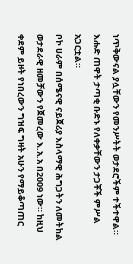ነጥቅውናል ያሏቸውን የመንሥትት ወታደሮችም ተችተዋል።
እሑድ ጠዋት ታጣቂ ቡድኑ የለቀቃቸውን ታጋቾች ምሥል አጋርቷል።
ቦኮ ሀራም በሰሜናዊ ናይጀሪያ እስላማዊ ሕግጋትን ለመትከል ወታደራዊ ዘመቻውን የጀመረው እ.አ.አ በ2009 ነው። ከዚህ ቀደም ይዞት የነበረውን ግዝፍ ግዛት አሁን የማይቆጣጠር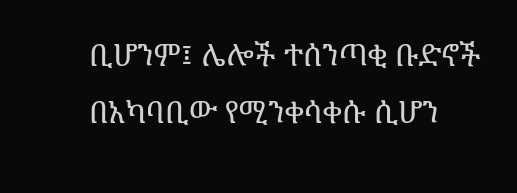ቢሆንም፤ ሌሎች ተሰንጣቂ ቡድኖች በአካባቢው የሚንቀሳቀሱ ሲሆን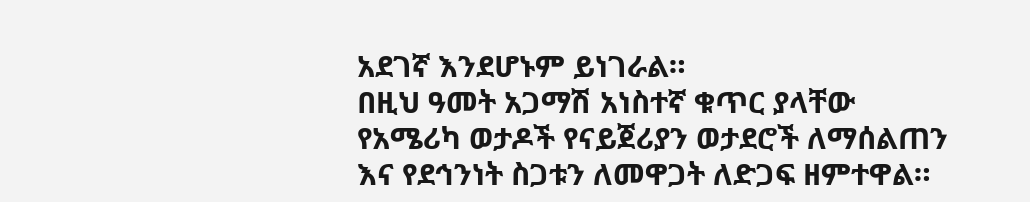አደገኛ እንደሆኑም ይነገራል።
በዚህ ዓመት አጋማሽ አነስተኛ ቁጥር ያላቸው የአሜሪካ ወታዶች የናይጀሪያን ወታደሮች ለማሰልጠን እና የደኅንነት ስጋቱን ለመዋጋት ለድጋፍ ዘምተዋል።